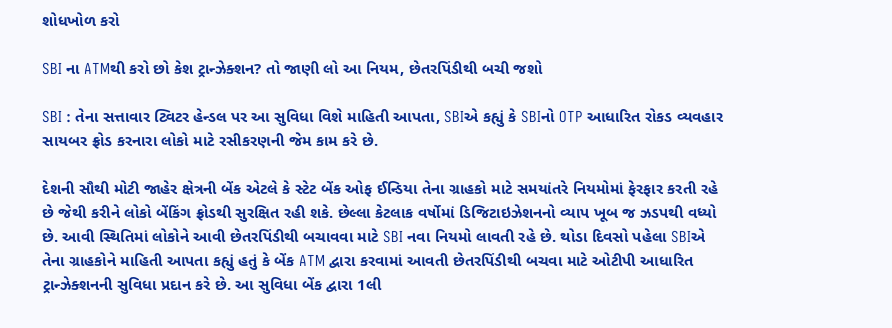શોધખોળ કરો

SBI ના ATMથી કરો છો કેશ ટ્રાન્ઝેક્શન? તો જાણી લો આ નિયમ, છેતરપિંડીથી બચી જશો

SBI : તેના સત્તાવાર ટ્વિટર હેન્ડલ પર આ સુવિધા વિશે માહિતી આપતા, SBIએ કહ્યું કે SBIનો OTP આધારિત રોકડ વ્યવહાર સાયબર ફ્રોડ કરનારા લોકો માટે રસીકરણની જેમ કામ કરે છે.

દેશની સૌથી મોટી જાહેર ક્ષેત્રની બેંક એટલે કે સ્ટેટ બેંક ઓફ ઈન્ડિયા તેના ગ્રાહકો માટે સમયાંતરે નિયમોમાં ફેરફાર કરતી રહે છે જેથી કરીને લોકો બેંકિંગ ફ્રોડથી સુરક્ષિત રહી શકે. છેલ્લા કેટલાક વર્ષોમાં ડિજિટાઇઝેશનનો વ્યાપ ખૂબ જ ઝડપથી વધ્યો છે. આવી સ્થિતિમાં લોકોને આવી છેતરપિંડીથી બચાવવા માટે SBI નવા નિયમો લાવતી રહે છે. થોડા દિવસો પહેલા SBIએ તેના ગ્રાહકોને માહિતી આપતા કહ્યું હતું કે બેંક ATM દ્વારા કરવામાં આવતી છેતરપિંડીથી બચવા માટે ઓટીપી આધારિત ટ્રાન્ઝેક્શનની સુવિધા પ્રદાન કરે છે. આ સુવિધા બેંક દ્વારા 1લી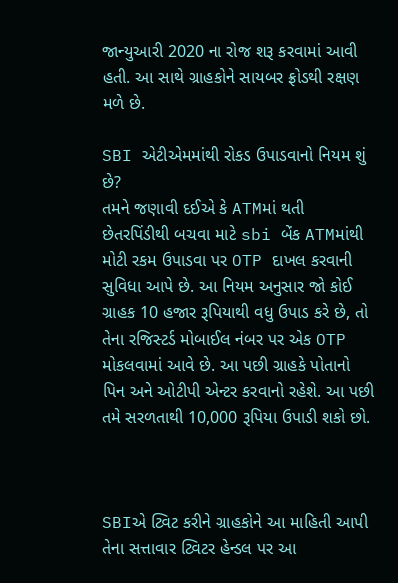જાન્યુઆરી 2020 ના રોજ શરૂ કરવામાં આવી હતી. આ સાથે ગ્રાહકોને સાયબર ફ્રોડથી રક્ષણ મળે છે.

SBI એટીએમમાંથી રોકડ ઉપાડવાનો નિયમ શું છે?
તમને જણાવી દઈએ કે ATMમાં થતી છેતરપિંડીથી બચવા માટે sbi બેંક ATMમાંથી મોટી રકમ ઉપાડવા પર OTP દાખલ કરવાની સુવિધા આપે છે. આ નિયમ અનુસાર જો કોઈ ગ્રાહક 10 હજાર રૂપિયાથી વધુ ઉપાડ કરે છે, તો તેના રજિસ્ટર્ડ મોબાઈલ નંબર પર એક OTP મોકલવામાં આવે છે. આ પછી ગ્રાહકે પોતાનો પિન અને ઓટીપી એન્ટર કરવાનો રહેશે. આ પછી તમે સરળતાથી 10,000 રૂપિયા ઉપાડી શકો છો.



SBIએ ટ્વિટ કરીને ગ્રાહકોને આ માહિતી આપી
તેના સત્તાવાર ટ્વિટર હેન્ડલ પર આ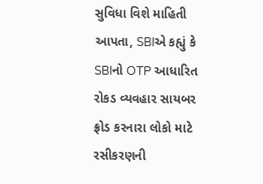સુવિધા વિશે માહિતી આપતા, SBIએ કહ્યું કે SBIનો OTP આધારિત રોકડ વ્યવહાર સાયબર ફ્રોડ કરનારા લોકો માટે રસીકરણની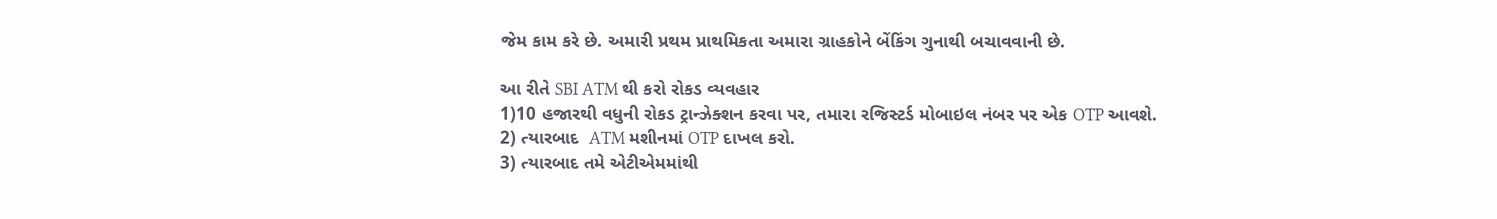જેમ કામ કરે છે. અમારી પ્રથમ પ્રાથમિકતા અમારા ગ્રાહકોને બેંકિંગ ગુનાથી બચાવવાની છે.

આ રીતે SBI ATM થી કરો રોકડ વ્યવહાર
1)10 હજારથી વધુની રોકડ ટ્રાન્ઝેક્શન કરવા પર, તમારા રજિસ્ટર્ડ મોબાઇલ નંબર પર એક OTP આવશે.
2) ત્યારબાદ  ATM મશીનમાં OTP દાખલ કરો.
3) ત્યારબાદ તમે એટીએમમાંથી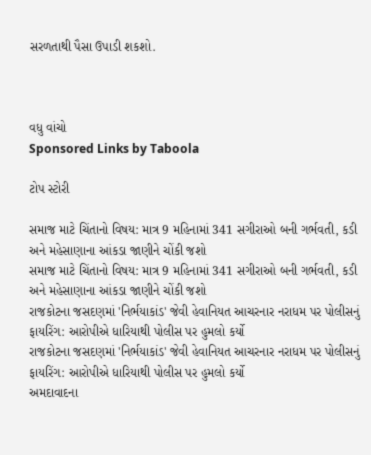સરળતાથી પૈસા ઉપાડી શકશો.



વધુ વાંચો
Sponsored Links by Taboola

ટોપ સ્ટોરી

સમાજ માટે ચિંતાનો વિષય: માત્ર 9 મહિનામાં 341 સગીરાઓ બની ગર્ભવતી, કડી અને મહેસાણાના આંકડા જાણીને ચોંકી જશો
સમાજ માટે ચિંતાનો વિષય: માત્ર 9 મહિનામાં 341 સગીરાઓ બની ગર્ભવતી, કડી અને મહેસાણાના આંકડા જાણીને ચોંકી જશો
રાજકોટના જસદણમાં 'નિર્ભયાકાંડ' જેવી હેવાનિયત આચરનાર નરાધમ પર પોલીસનું ફાયરિંગ: આરોપીએ ધારિયાથી પોલીસ પર હુમલો કર્યો
રાજકોટના જસદણમાં 'નિર્ભયાકાંડ' જેવી હેવાનિયત આચરનાર નરાધમ પર પોલીસનું ફાયરિંગ: આરોપીએ ધારિયાથી પોલીસ પર હુમલો કર્યો
અમદાવાદના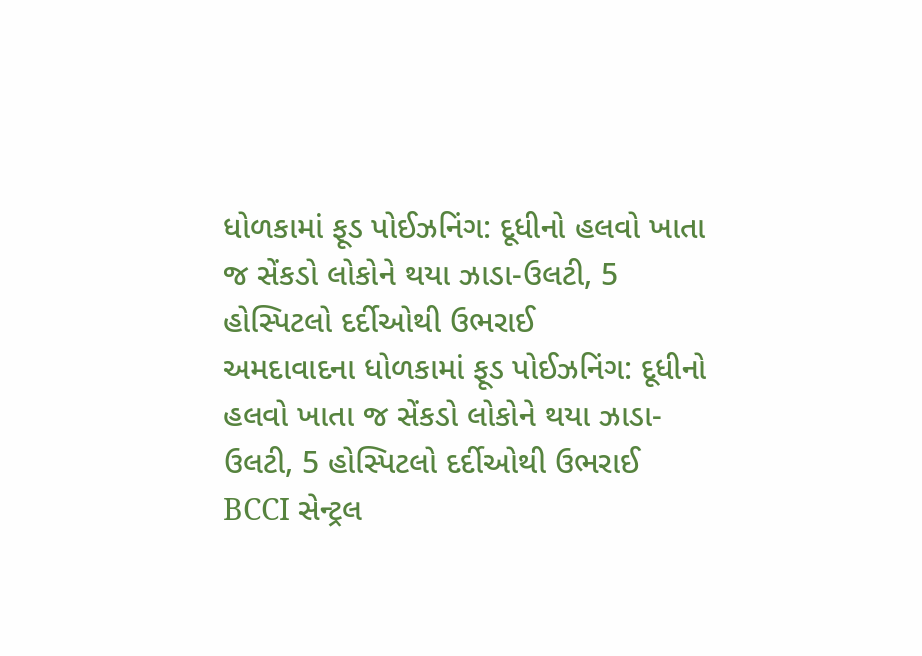ધોળકામાં ફૂડ પોઈઝનિંગ: દૂધીનો હલવો ખાતા જ સેંકડો લોકોને થયા ઝાડા-ઉલટી, 5 હોસ્પિટલો દર્દીઓથી ઉભરાઈ
અમદાવાદના ધોળકામાં ફૂડ પોઈઝનિંગ: દૂધીનો હલવો ખાતા જ સેંકડો લોકોને થયા ઝાડા-ઉલટી, 5 હોસ્પિટલો દર્દીઓથી ઉભરાઈ
BCCI સેન્ટ્રલ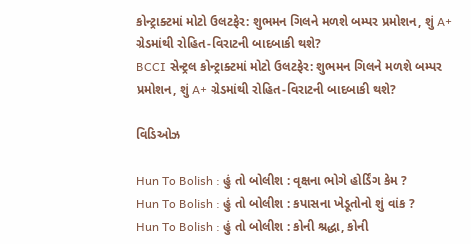કોન્ટ્રાક્ટમાં મોટો ઉલટફેર: શુભમન ગિલને મળશે બમ્પર પ્રમોશન, શું A+ ગ્રેડમાંથી રોહિત-વિરાટની બાદબાકી થશે?
BCCI સેન્ટ્રલ કોન્ટ્રાક્ટમાં મોટો ઉલટફેર: શુભમન ગિલને મળશે બમ્પર પ્રમોશન, શું A+ ગ્રેડમાંથી રોહિત-વિરાટની બાદબાકી થશે?

વિડિઓઝ

Hun To Bolish : હું તો બોલીશ : વૃક્ષના ભોગે હોર્ડિંગ કેમ ?
Hun To Bolish : હું તો બોલીશ : કપાસના ખેડૂતોનો શું વાંક ?
Hun To Bolish : હું તો બોલીશ : કોની શ્રદ્ધા, કોની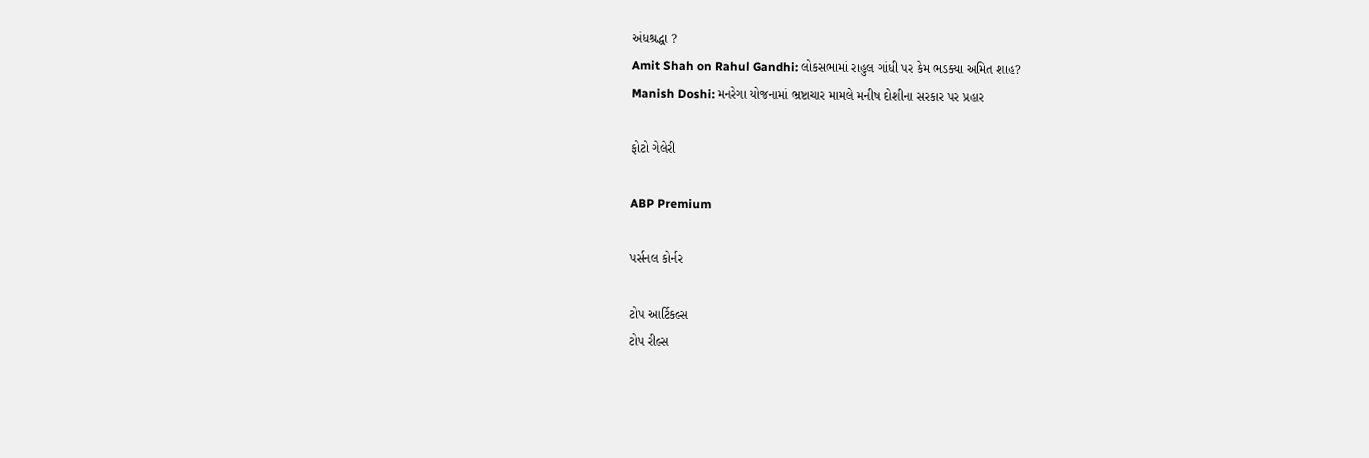અંધશ્રદ્ધા ?
Amit Shah on Rahul Gandhi: લોકસભામાં રાહુલ ગાંધી પર કેમ ભડક્યા અમિત શાહ?
Manish Doshi: મનરેગા યોજનામાં ભ્રષ્ટાચાર મામલે મનીષ દોશીના સરકાર પર પ્રહાર

ફોટો ગેલેરી

ABP Premium

પર્સનલ કોર્નર

ટોપ આર્ટિકલ્સ
ટોપ રીલ્સ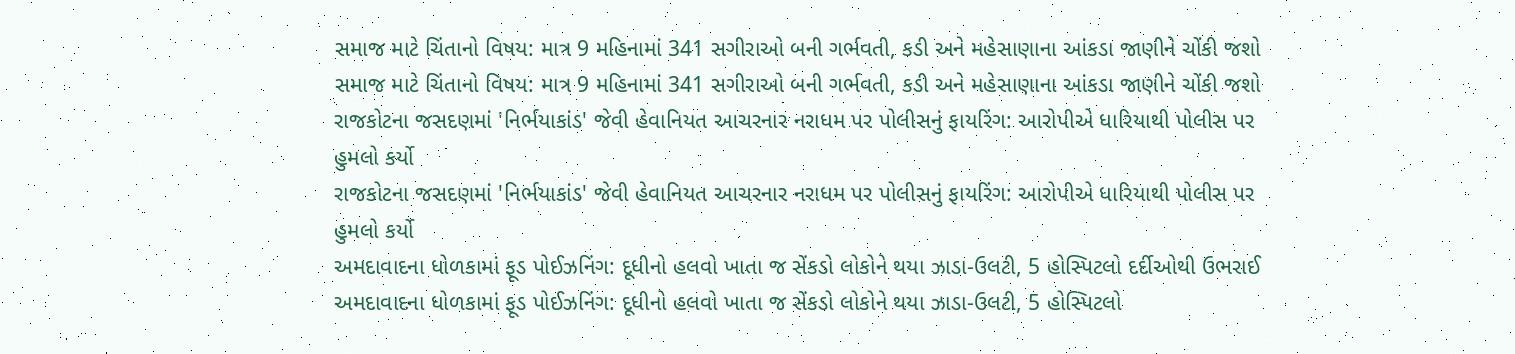સમાજ માટે ચિંતાનો વિષય: માત્ર 9 મહિનામાં 341 સગીરાઓ બની ગર્ભવતી, કડી અને મહેસાણાના આંકડા જાણીને ચોંકી જશો
સમાજ માટે ચિંતાનો વિષય: માત્ર 9 મહિનામાં 341 સગીરાઓ બની ગર્ભવતી, કડી અને મહેસાણાના આંકડા જાણીને ચોંકી જશો
રાજકોટના જસદણમાં 'નિર્ભયાકાંડ' જેવી હેવાનિયત આચરનાર નરાધમ પર પોલીસનું ફાયરિંગ: આરોપીએ ધારિયાથી પોલીસ પર હુમલો કર્યો
રાજકોટના જસદણમાં 'નિર્ભયાકાંડ' જેવી હેવાનિયત આચરનાર નરાધમ પર પોલીસનું ફાયરિંગ: આરોપીએ ધારિયાથી પોલીસ પર હુમલો કર્યો
અમદાવાદના ધોળકામાં ફૂડ પોઈઝનિંગ: દૂધીનો હલવો ખાતા જ સેંકડો લોકોને થયા ઝાડા-ઉલટી, 5 હોસ્પિટલો દર્દીઓથી ઉભરાઈ
અમદાવાદના ધોળકામાં ફૂડ પોઈઝનિંગ: દૂધીનો હલવો ખાતા જ સેંકડો લોકોને થયા ઝાડા-ઉલટી, 5 હોસ્પિટલો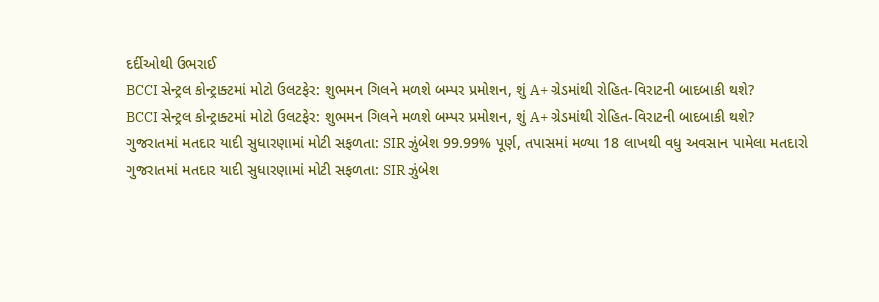દર્દીઓથી ઉભરાઈ
BCCI સેન્ટ્રલ કોન્ટ્રાક્ટમાં મોટો ઉલટફેર: શુભમન ગિલને મળશે બમ્પર પ્રમોશન, શું A+ ગ્રેડમાંથી રોહિત-વિરાટની બાદબાકી થશે?
BCCI સેન્ટ્રલ કોન્ટ્રાક્ટમાં મોટો ઉલટફેર: શુભમન ગિલને મળશે બમ્પર પ્રમોશન, શું A+ ગ્રેડમાંથી રોહિત-વિરાટની બાદબાકી થશે?
ગુજરાતમાં મતદાર યાદી સુધારણામાં મોટી સફળતા: SIR ઝુંબેશ 99.99% પૂર્ણ, તપાસમાં મળ્યા 18 લાખથી વધુ અવસાન પામેલા મતદારો
ગુજરાતમાં મતદાર યાદી સુધારણામાં મોટી સફળતા: SIR ઝુંબેશ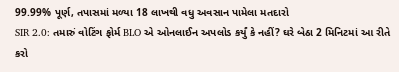99.99% પૂર્ણ, તપાસમાં મળ્યા 18 લાખથી વધુ અવસાન પામેલા મતદારો
SIR 2.0: તમારું વોટિંગ ફોર્મ BLO એ ઓનલાઈન અપલોડ કર્યું કે નહીં? ઘરે બેઠા 2 મિનિટમાં આ રીતે કરો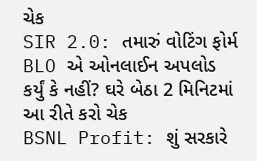ચેક
SIR 2.0: તમારું વોટિંગ ફોર્મ BLO એ ઓનલાઈન અપલોડ કર્યું કે નહીં? ઘરે બેઠા 2 મિનિટમાં આ રીતે કરો ચેક
BSNL Profit: શું સરકારે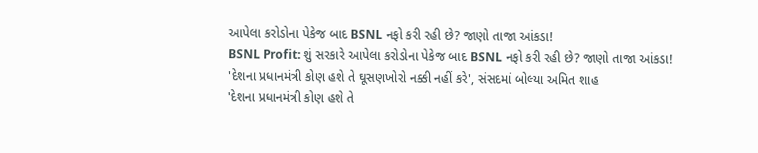આપેલા કરોડોના પેકેજ બાદ BSNL નફો કરી રહી છે? જાણો તાજા આંકડા!
BSNL Profit: શું સરકારે આપેલા કરોડોના પેકેજ બાદ BSNL નફો કરી રહી છે? જાણો તાજા આંકડા!
'દેશના પ્રધાનમંત્રી કોણ હશે તે ઘૂસણખોરો નક્કી નહીં કરે', સંસદમાં બોલ્યા અમિત શાહ
'દેશના પ્રધાનમંત્રી કોણ હશે તે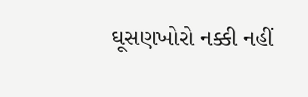ઘૂસણખોરો નક્કી નહીં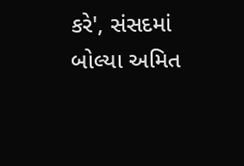કરે', સંસદમાં બોલ્યા અમિત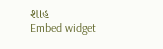શાહ
Embed widget